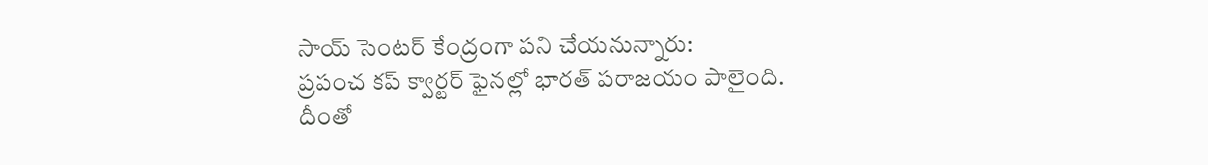సాయ్ సెంటర్ కేంద్రంగా పని చేయనున్నారు:
ప్రపంచ కప్ క్వార్టర్ ఫైనల్లో భారత్ పరాజయం పాలైంది. దీంతో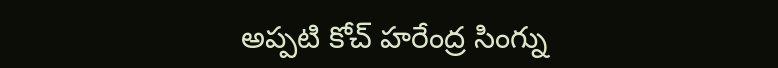అప్పటి కోచ్ హరేంద్ర సింగ్ను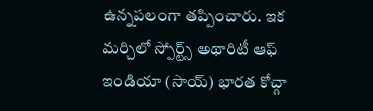ఉన్నపలంగా తప్పించారు. ఇక మర్చిలో స్పోర్ట్స్ అథారిటీ ఆఫ్ ఇండియా (సాయ్) భారత కోచ్గా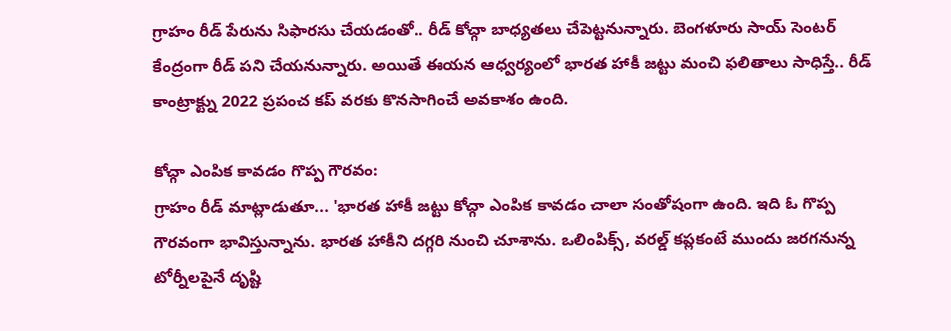గ్రాహం రీడ్ పేరును సిఫారసు చేయడంతో.. రీడ్ కోచ్గా బాధ్యతలు చేపెట్టనున్నారు. బెంగళూరు సాయ్ సెంటర్ కేంద్రంగా రీడ్ పని చేయనున్నారు. అయితే ఈయన ఆధ్వర్యంలో భారత హాకీ జట్టు మంచి ఫలితాలు సాధిస్తే.. రీడ్ కాంట్రాక్ట్ను 2022 ప్రపంచ కప్ వరకు కొనసాగించే అవకాశం ఉంది.

కోచ్గా ఎంపిక కావడం గొప్ప గౌరవం:
గ్రాహం రీడ్ మాట్లాడుతూ... 'భారత హాకీ జట్టు కోచ్గా ఎంపిక కావడం చాలా సంతోషంగా ఉంది. ఇది ఓ గొప్ప గౌరవంగా భావిస్తున్నాను. భారత హాకీని దగ్గరి నుంచి చూశాను. ఒలింపిక్స్, వరల్డ్ కప్లకంటే ముందు జరగనున్న టోర్నీలపైనే దృష్టి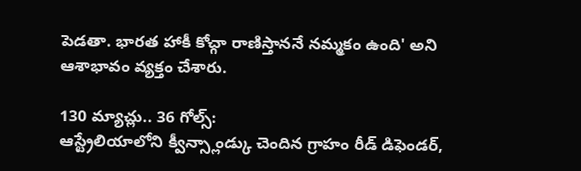పెడతా. భారత హాకీ కోచ్గా రాణిస్తాననే నమ్మకం ఉంది' అని ఆశాభావం వ్యక్తం చేశారు.

130 మ్యాచ్లు.. 36 గోల్స్:
ఆస్ట్రేలియాలోని క్వీన్స్లాండ్కు చెందిన గ్రాహం రీడ్ డిఫెండర్,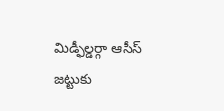మిడ్ఫీల్డర్గా ఆసీస్ జట్టుకు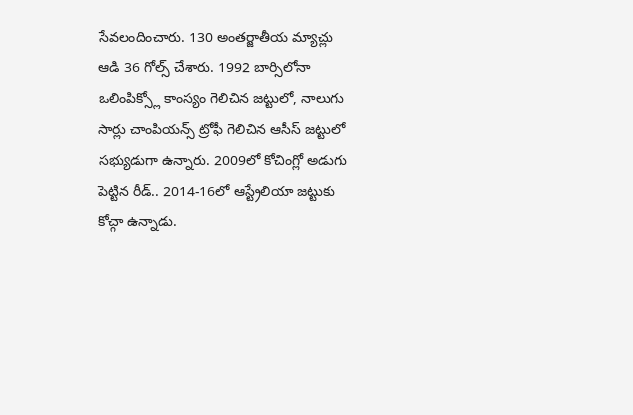సేవలందించారు. 130 అంతర్జాతీయ మ్యాచ్లు ఆడి 36 గోల్స్ చేశారు. 1992 బార్సిలోనా ఒలింపిక్స్లో కాంస్యం గెలిచిన జట్టులో, నాలుగు సార్లు చాంపియన్స్ ట్రోఫీ గెలిచిన ఆసీస్ జట్టులో సభ్యుడుగా ఉన్నారు. 2009లో కోచింగ్లో అడుగు పెట్టిన రీడ్.. 2014-16లో ఆస్ట్రేలియా జట్టుకు కోచ్గా ఉన్నాడు.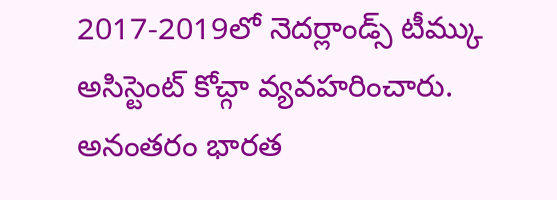2017-2019లో నెదర్లాండ్స్ టీమ్కు అసిస్టెంట్ కోచ్గా వ్యవహరించారు. అనంతరం భారత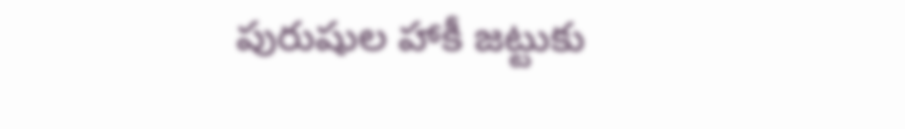పురుషుల హాకీ జట్టుకు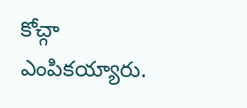కోచ్గా ఎంపికయ్యారు.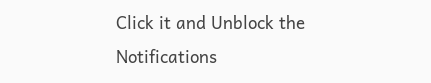Click it and Unblock the Notifications